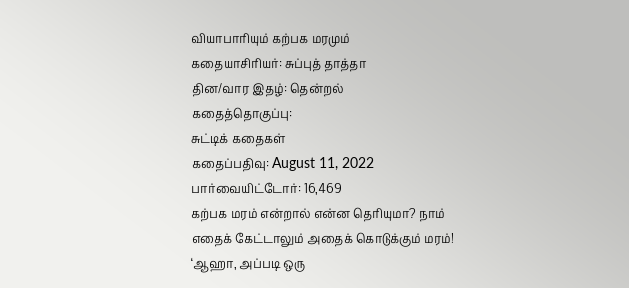வியாபாரியும் கற்பக மரமும்
கதையாசிரியர்: சுப்புத் தாத்தா
தின/வார இதழ்: தென்றல்
கதைத்தொகுப்பு:
சுட்டிக் கதைகள்
கதைப்பதிவு: August 11, 2022
பார்வையிட்டோர்: 16,469
கற்பக மரம் என்றால் என்ன தெரியுமா? நாம் எதைக் கேட்டாலும் அதைக் கொடுக்கும் மரம்! ‘ஆஹா, அப்படி ஒரு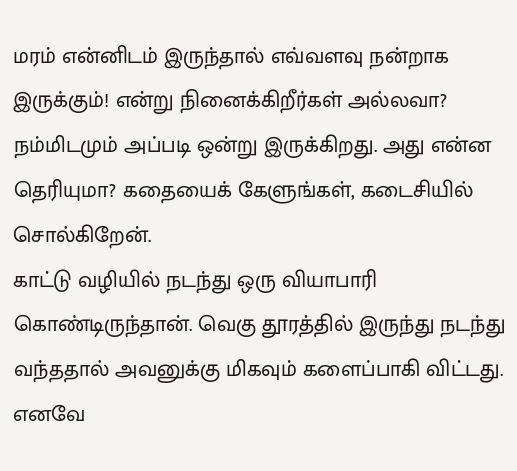மரம் என்னிடம் இருந்தால் எவ்வளவு நன்றாக இருக்கும்! என்று நினைக்கிறீர்கள் அல்லவா? நம்மிடமும் அப்படி ஒன்று இருக்கிறது. அது என்ன தெரியுமா? கதையைக் கேளுங்கள், கடைசியில் சொல்கிறேன்.
காட்டு வழியில் நடந்து ஒரு வியாபாரி கொண்டிருந்தான். வெகு தூரத்தில் இருந்து நடந்து வந்ததால் அவனுக்கு மிகவும் களைப்பாகி விட்டது. எனவே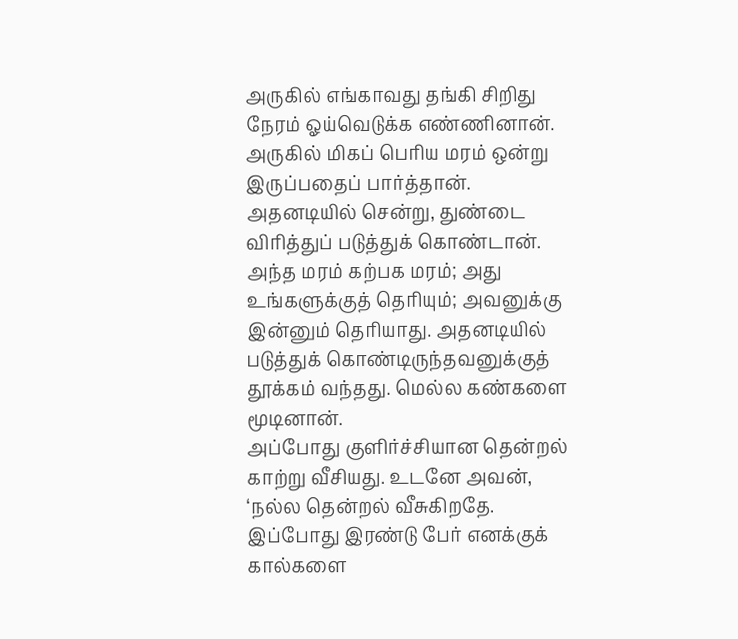அருகில் எங்காவது தங்கி சிறிது நேரம் ஓய்வெடுக்க எண்ணினான். அருகில் மிகப் பெரிய மரம் ஒன்று இருப்பதைப் பார்த்தான். அதனடியில் சென்று, துண்டை விரித்துப் படுத்துக் கொண்டான். அந்த மரம் கற்பக மரம்; அது உங்களுக்குத் தெரியும்; அவனுக்கு இன்னும் தெரியாது. அதனடியில் படுத்துக் கொண்டிருந்தவனுக்குத் தூக்கம் வந்தது. மெல்ல கண்களை மூடினான்.
அப்போது குளிர்ச்சியான தென்றல் காற்று வீசியது. உடனே அவன், ‘நல்ல தென்றல் வீசுகிறதே. இப்போது இரண்டு பேர் எனக்குக் கால்களை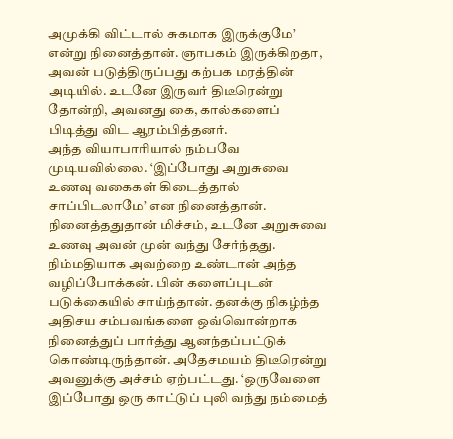அமுக்கி விட்டால் சுகமாக இருக்குமே’ என்று நினைத்தான். ஞாபகம் இருக்கிறதா, அவன் படுத்திருப்பது கற்பக மரத்தின் அடியில். உடனே இருவர் திடீரென்று தோன்றி, அவனது கை, கால்களைப் பிடித்து விட ஆரம்பித்தனர்.
அந்த வியாபாரியால் நம்பவே முடியவில்லை. ‘இப்போது அறுசுவை உணவு வகைகள் கிடைத்தால் சாப்பிடலாமே’ என நினைத்தான். நினைத்ததுதான் மிச்சம், உடனே அறுசுவை உணவு அவன் முன் வந்து சேர்ந்தது. நிம்மதியாக அவற்றை உண்டான் அந்த வழிப்போக்கன். பின் களைப்புடன் படுக்கையில் சாய்ந்தான். தனக்கு நிகழ்ந்த அதிசய சம்பவங்களை ஒவ்வொன்றாக நினைத்துப் பார்த்து ஆனந்தப்பட்டுக் கொண்டிருந்தான். அதேசமயம் திடீரென்று அவனுக்கு அச்சம் ஏற்பட்டது. ‘ஒருவேளை இப்போது ஒரு காட்டுப் புலி வந்து நம்மைத்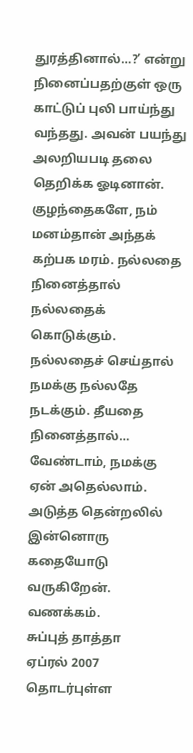துரத்தினால்…?’ என்று நினைப்பதற்குள் ஒரு காட்டுப் புலி பாய்ந்து வந்தது. அவன் பயந்து அலறியபடி தலை தெறிக்க ஓடினான்.
குழந்தைகளே, நம் மனம்தான் அந்தக் கற்பக மரம். நல்லதை நினைத்தால் நல்லதைக் கொடுக்கும். நல்லதைச் செய்தால் நமக்கு நல்லதே நடக்கும். தீயதை நினைத்தால்… வேண்டாம், நமக்கு ஏன் அதெல்லாம்.
அடுத்த தென்றலில் இன்னொரு கதையோடு வருகிறேன்.
வணக்கம்.
சுப்புத் தாத்தா
ஏப்ரல் 2007
தொடர்புள்ள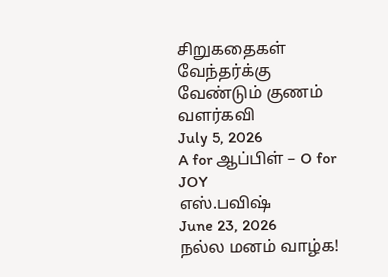சிறுகதைகள்
வேந்தர்க்கு வேண்டும் குணம்
வளர்கவி
July 5, 2026
A for ஆப்பிள் – O for JOY
எஸ்.பவிஷ்
June 23, 2026
நல்ல மனம் வாழ்க!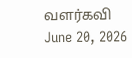வளர்கவி
June 20, 2026